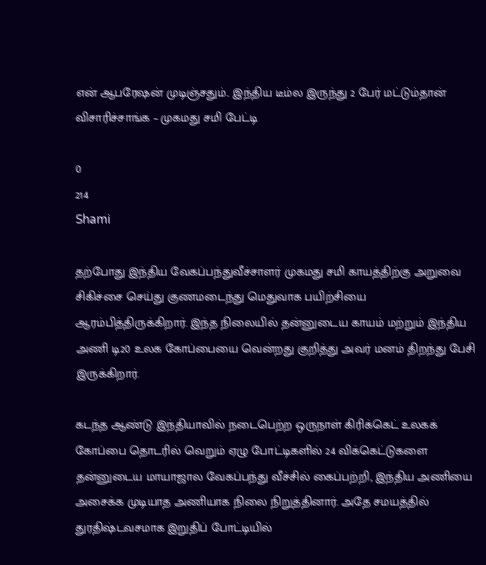என் ஆபரேஷன் முடிஞ்சதும்.. இந்திய டீம்ல இருந்து 2 பேர் மட்டும்தான் விசாரிச்சாங்க – முகமது சமி பேட்டி

0
214
Shami

தற்போது இந்திய வேகப்பந்துவீச்சாளர் முகமது சமி காயத்திற்கு அறுவை சிகிச்சை செய்து குணமடைந்து மெதுவாக பயிற்சியை ஆரம்பித்திருக்கிறார். இந்த நிலையில் தன்னுடைய காயம் மற்றும் இந்திய அணி டி20 உலக கோப்பையை வென்றது குறித்து அவர் மனம் திறந்து பேசி இருக்கிறார்.

கடந்த ஆண்டு இந்தியாவில் நடைபெற்ற ஒருநாள் கிரிக்கெட் உலகக் கோப்பை தொடரில் வெறும் ஏழு போட்டிகளில் 24 விக்கெட்டுகளை தன்னுடைய மாயாஜால வேகப்பந்து வீச்சில் கைப்பற்றி, இந்திய அணியை அசைக்க முடியாத அணியாக நிலை நிறுத்தினார். அதே சமயத்தில் துரதிஷ்டவசமாக இறுதிப் போட்டியில்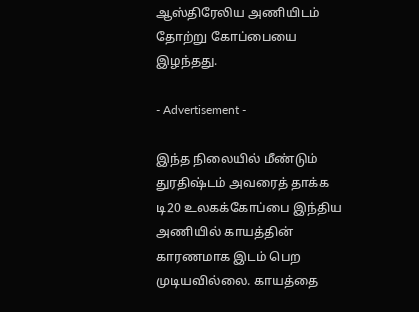ஆஸ்திரேலிய அணியிடம் தோற்று கோப்பையை இழந்தது.

- Advertisement -

இந்த நிலையில் மீண்டும் துரதிஷ்டம் அவரைத் தாக்க டி20 உலகக்கோப்பை இந்திய அணியில் காயத்தின் காரணமாக இடம் பெற முடியவில்லை. காயத்தை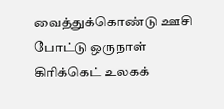வைத்துக்கொண்டு ஊசி போட்டு ஒருநாள் கிரிக்கெட் உலகக்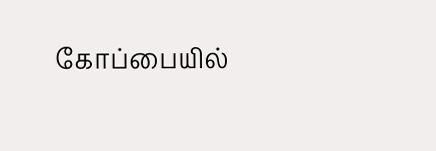கோப்பையில்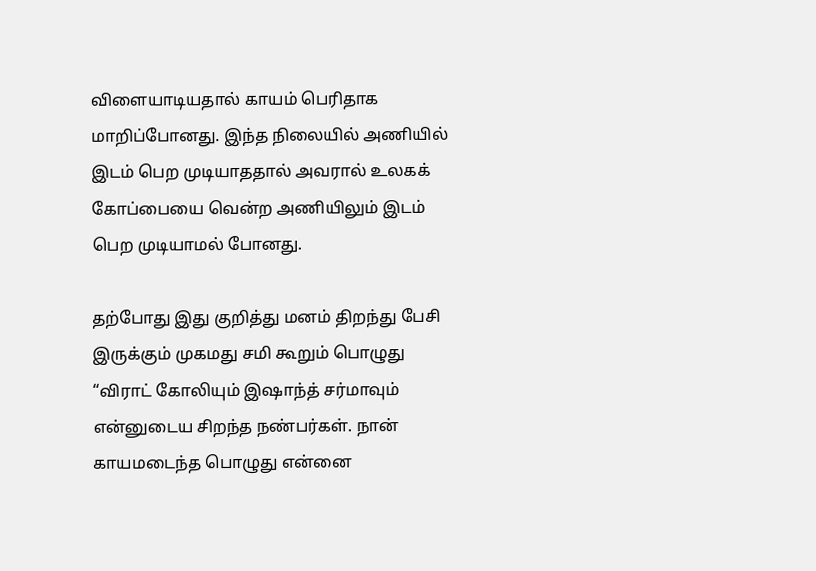விளையாடியதால் காயம் பெரிதாக மாறிப்போனது. இந்த நிலையில் அணியில் இடம் பெற முடியாததால் அவரால் உலகக் கோப்பையை வென்ற அணியிலும் இடம் பெற முடியாமல் போனது.

தற்போது இது குறித்து மனம் திறந்து பேசி இருக்கும் முகமது சமி கூறும் பொழுது “விராட் கோலியும் இஷாந்த் சர்மாவும் என்னுடைய சிறந்த நண்பர்கள். நான் காயமடைந்த பொழுது என்னை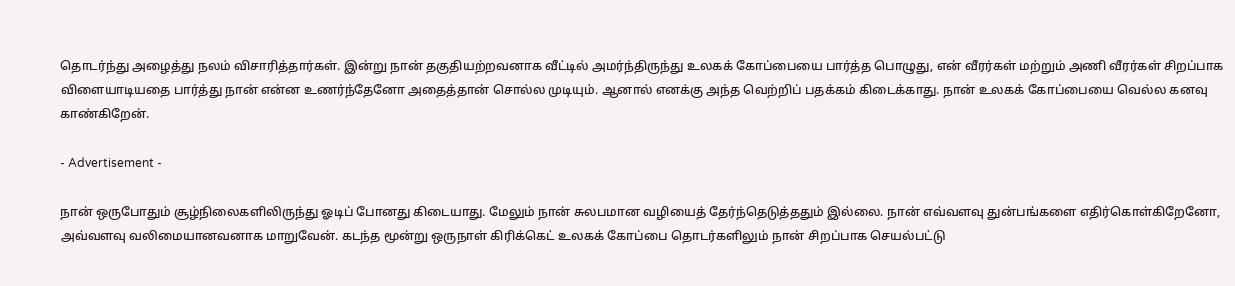தொடர்ந்து அழைத்து நலம் விசாரித்தார்கள். இன்று நான் தகுதியற்றவனாக வீட்டில் அமர்ந்திருந்து உலகக் கோப்பையை பார்த்த பொழுது, என் வீரர்கள் மற்றும் அணி வீரர்கள் சிறப்பாக விளையாடியதை பார்த்து நான் என்ன உணர்ந்தேனோ அதைத்தான் சொல்ல முடியும். ஆனால் எனக்கு அந்த வெற்றிப் பதக்கம் கிடைக்காது. நான் உலகக் கோப்பையை வெல்ல கனவு காண்கிறேன்.

- Advertisement -

நான் ஒருபோதும் சூழ்நிலைகளிலிருந்து ஓடிப் போனது கிடையாது. மேலும் நான் சுலபமான வழியைத் தேர்ந்தெடுத்ததும் இல்லை. நான் எவ்வளவு துன்பங்களை எதிர்கொள்கிறேனோ, அவ்வளவு வலிமையானவனாக மாறுவேன். கடந்த மூன்று ஒருநாள் கிரிக்கெட் உலகக் கோப்பை தொடர்களிலும் நான் சிறப்பாக செயல்பட்டு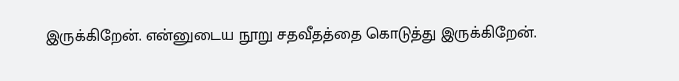இருக்கிறேன். என்னுடைய நூறு சதவீதத்தை கொடுத்து இருக்கிறேன்.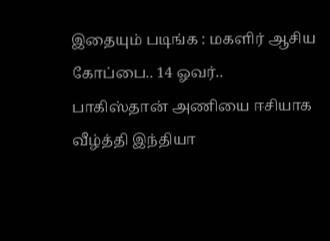இதையும் படிங்க : மகளிர் ஆசிய கோப்பை.. 14 ஓவர்.. பாகிஸ்தான் அணியை ஈசியாக வீழ்த்தி இந்தியா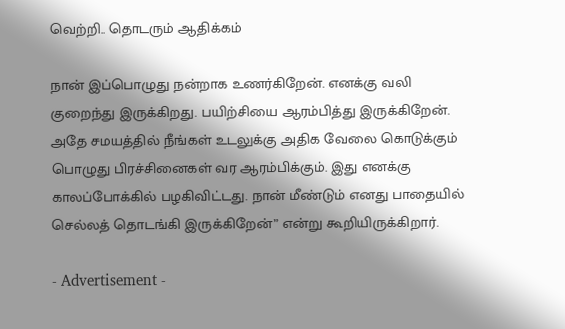வெற்றி.. தொடரும் ஆதிக்கம்

நான் இப்பொழுது நன்றாக உணர்கிறேன். எனக்கு வலி குறைந்து இருக்கிறது. பயிற்சியை ஆரம்பித்து இருக்கிறேன். அதே சமயத்தில் நீங்கள் உடலுக்கு அதிக வேலை கொடுக்கும் பொழுது பிரச்சினைகள் வர ஆரம்பிக்கும். இது எனக்கு காலப்போக்கில் பழகிவிட்டது. நான் மீண்டும் எனது பாதையில் செல்லத் தொடங்கி இருக்கிறேன்” என்று கூறியிருக்கிறார்.

- Advertisement -